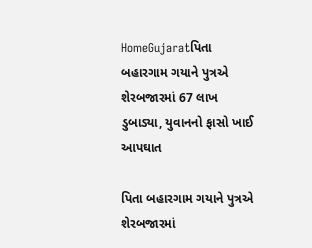HomeGujaratપિતા બહારગામ ગયાને પુત્રએ શેરબજારમાં 67 લાખ ડુબાડ્યા, યુવાનનો ફાસો ખાઈ આપઘાત

પિતા બહારગામ ગયાને પુત્રએ શેરબજારમાં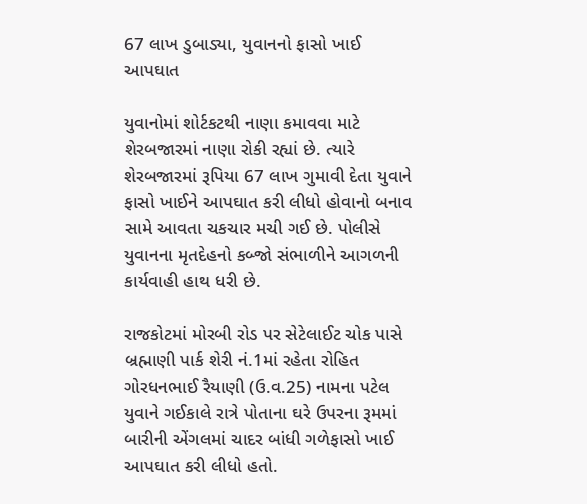67 લાખ ડુબાડ્યા, યુવાનનો ફાસો ખાઈ આપઘાત

યુવાનોમાં શોર્ટકટથી નાણા કમાવવા માટે શેરબજારમાં નાણા રોકી રહ્યાં છે. ત્યારે શેરબજારમાં રૂપિયા 67 લાખ ગુમાવી દેતા યુવાને ફાસો ખાઈને આપઘાત કરી લીધો હોવાનો બનાવ સામે આવતા ચકચાર મચી ગઈ છે. પોલીસે યુવાનના મૃતદેહનો કબ્જો સંભાળીને આગળની કાર્યવાહી હાથ ધરી છે.

રાજકોટમાં મોરબી રોડ પર સેટેલાઈટ ચોક પાસે બ્રહ્માણી પાર્ક શેરી નં.1માં રહેતા રોહિત ગોરધનભાઈ રૈયાણી (ઉ.વ.25) નામના પટેલ યુવાને ગઈકાલે રાત્રે પોતાના ઘરે ઉપરના રૂમમાં બારીની એંગલમાં ચાદર બાંધી ગળેફાસો ખાઈ આપઘાત કરી લીધો હતો.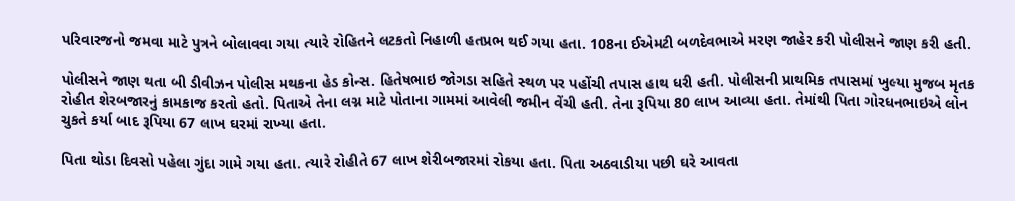પરિવારજનો જમવા માટે પુત્રને બોલાવવા ગયા ત્યારે રોહિતને લટકતો નિહાળી હતપ્રભ થઈ ગયા હતા. 108ના ઈએમટી બળદેવભાએ મરણ જાહેર કરી પોલીસને જાણ કરી હતી.

પોલીસને જાણ થતા બી ડીવીઝન પોલીસ મથકના હેડ કોન્‍સ. હિતેષભાઇ જોગડા સહિતે સ્‍થળ પર પહોંચી તપાસ હાથ ધરી હતી. પોલીસની પ્રાથમિક તપાસમાં ખુલ્‍યા મુજબ મૃતક રોહીત શેરબજારનું કામકાજ કરતો હતો. પિતાએ તેના લગ્ન માટે પોતાના ગામમાં આવેલી જમીન વેંચી હતી. તેના રૂપિયા 80 લાખ આવ્‍યા હતા. તેમાંથી પિતા ગોરધનભાઇએ લોન ચુકતે કર્યા બાદ રૂપિયા 67 લાખ ઘરમાં રાખ્‍યા હતા.

પિતા થોડા દિવસો પહેલા ગુંદા ગામે ગયા હતા. ત્‍યારે રોહીતે 67 લાખ શેરીબજારમાં રોકયા હતા. પિતા અઠવાડીયા પછી ઘરે આવતા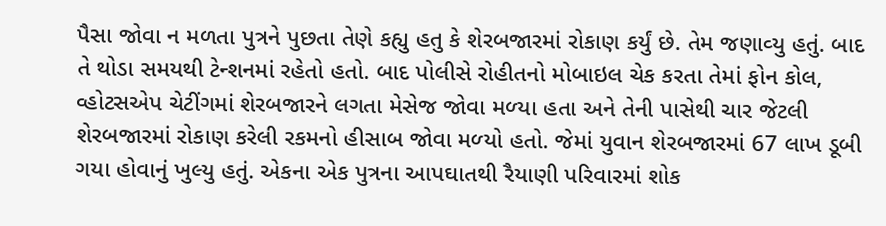પૈસા જોવા ન મળતા પુત્રને પુછતા તેણે કહ્યુ હતુ કે શેરબજારમાં રોકાણ કર્યું છે. તેમ જણાવ્‍યુ હતું. બાદ તે થોડા સમયથી ટેન્‍શનમાં રહેતો હતો. બાદ પોલીસે રોહીતનો મોબાઇલ ચેક કરતા તેમાં ફોન કોલ, વ્‍હોટસએપ ચેટીંગમાં શેરબજારને લગતા મેસેજ જોવા મળ્‍યા હતા અને તેની પાસેથી ચાર જેટલી શેરબજારમાં રોકાણ કરેલી રકમનો હીસાબ જોવા મળ્‍યો હતો. જેમાં યુવાન શેરબજારમાં 67 લાખ ડૂબી ગયા હોવાનું ખુલ્‍યુ હતું. એકના એક પુત્રના આપઘાતથી રૈયાણી પરિવારમાં શોક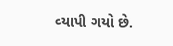વ્‍યાપી ગયો છે.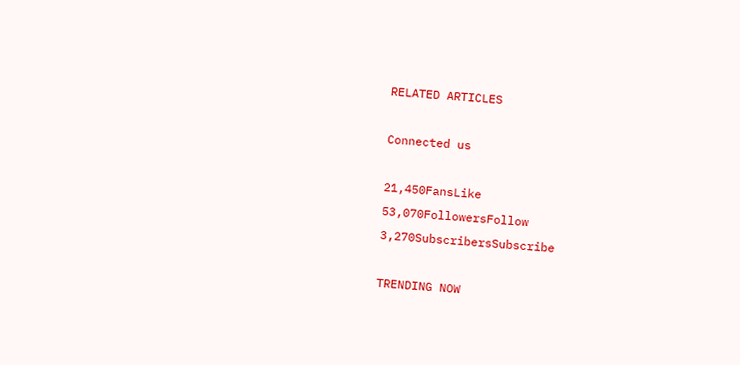RELATED ARTICLES

Connected us

21,450FansLike
53,070FollowersFollow
3,270SubscribersSubscribe

TRENDING NOW